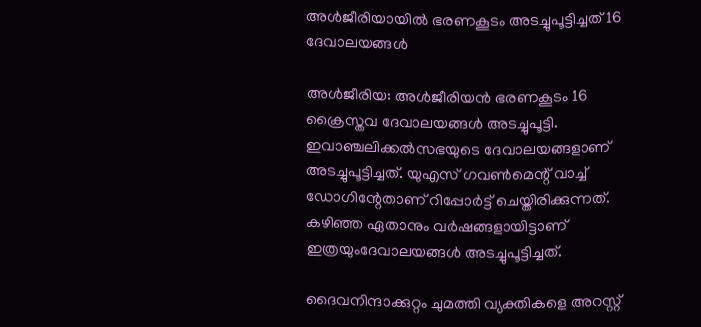അള്‍ജീരിയായില്‍ ഭരണകൂടം അടച്ചുപൂട്ടിച്ചത് 16 ദേവാലയങ്ങള്‍

അള്‍ജീരിയ: അള്‍ജീരിയന്‍ ഭരണകൂടം 16 ക്രൈസ്തവ ദേവാലയങ്ങള്‍ അടച്ചുപൂട്ടി. ഇവാഞ്ചലിക്കല്‍സഭയുടെ ദേവാലയങ്ങളാണ് അടച്ചുപൂട്ടിച്ചത്. യുഎസ് ഗവണ്‍മെന്റ് വാച്ച് ഡോഗിന്റേതാണ് റിപ്പോര്‍ട്ട് ചെയ്തിരിക്കുന്നത്. കഴിഞ്ഞ ഏതാനും വര്‍ഷങ്ങളായിട്ടാണ് ഇത്രയുംദേവാലയങ്ങള്‍ അടച്ചുപൂട്ടിച്ചത്.

ദൈവനിന്ദാക്കുറ്റം ചുമത്തി വ്യക്തികളെ അറസ്റ്റ്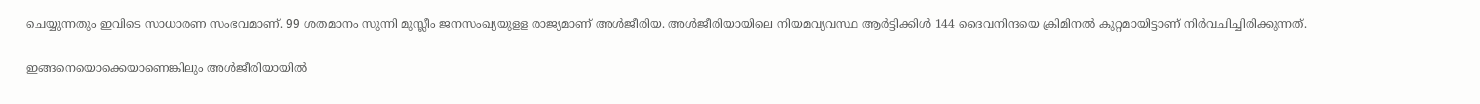ചെയ്യുന്നതും ഇവിടെ സാധാരണ സംഭവമാണ്. 99 ശതമാനം സുന്നി മുസ്ലീം ജനസംഖ്യയുളള രാജ്യമാണ് അള്‍ജീരിയ. അള്‍ജീരിയായിലെ നിയമവ്യവസ്ഥ ആര്‍ട്ടിക്കിള്‍ 144 ദൈവനിന്ദയെ ക്രിമിനല്‍ കുറ്റമായിട്ടാണ് നിര്‍വചിച്ചിരിക്കുന്നത്.

ഇങ്ങനെയൊക്കെയാണെങ്കിലും അള്‍ജീരിയായില്‍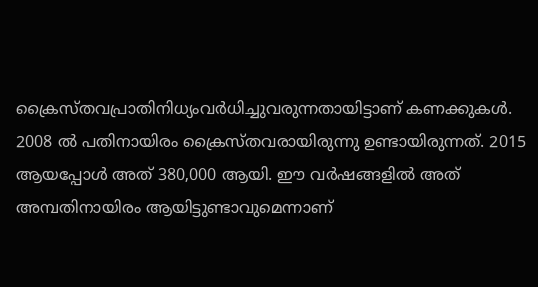ക്രൈസ്തവപ്രാതിനിധ്യംവര്‍ധിച്ചുവരുന്നതായിട്ടാണ് കണക്കുകള്‍. 2008 ല്‍ പതിനായിരം ക്രൈസ്തവരായിരുന്നു ഉണ്ടായിരുന്നത്. 2015 ആയപ്പോള്‍ അത് 380,000 ആയി. ഈ വര്‍ഷങ്ങളില്‍ അത് അമ്പതിനായിരം ആയിട്ടുണ്ടാവുമെന്നാണ്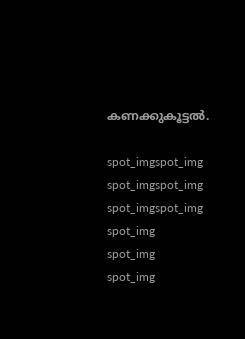കണക്കുകൂട്ടല്‍.

spot_imgspot_img
spot_imgspot_img
spot_imgspot_img
spot_img
spot_img
spot_img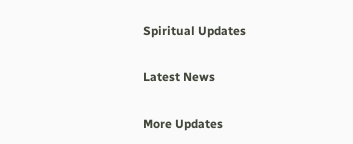Spiritual Updates

Latest News

More Updates